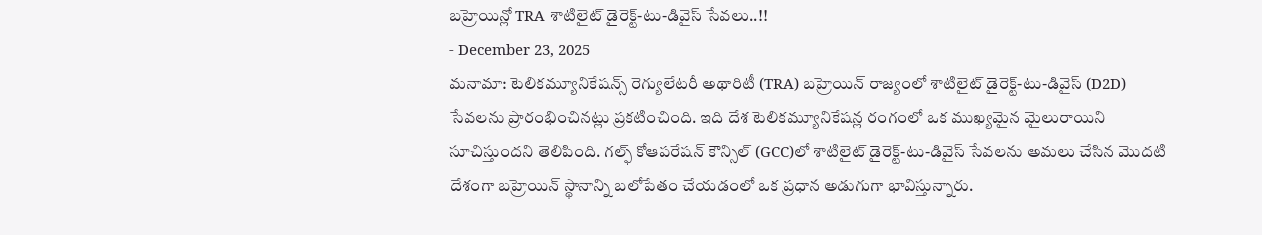బహ్రెయిన్లో TRA శాటిలైట్ డైరెక్ట్-టు-డివైస్ సేవలు..!!
- December 23, 2025
మనామా: టెలికమ్యూనికేషన్స్ రెగ్యులేటరీ అథారిటీ (TRA) బహ్రెయిన్ రాజ్యంలో శాటిలైట్ డైరెక్ట్-టు-డివైస్ (D2D) సేవలను ప్రారంభించినట్లు ప్రకటించింది. ఇది దేశ టెలికమ్యూనికేషన్ల రంగంలో ఒక ముఖ్యమైన మైలురాయిని సూచిస్తుందని తెలిపింది. గల్ఫ్ కోఆపరేషన్ కౌన్సిల్ (GCC)లో శాటిలైట్ డైరెక్ట్-టు-డివైస్ సేవలను అమలు చేసిన మొదటి దేశంగా బహ్రెయిన్ స్థానాన్ని బలోపేతం చేయడంలో ఒక ప్రధాన అడుగుగా భావిస్తున్నారు.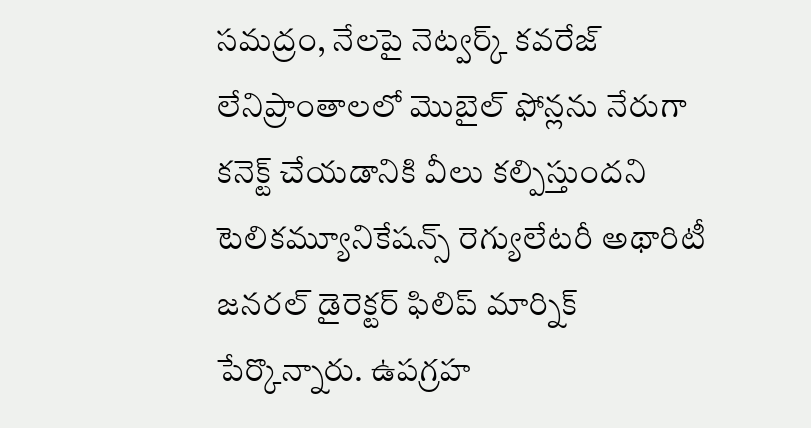సమద్రం, నేలపై నెట్వర్క్ కవరేజ్ లేనిప్రాంతాలలో మొబైల్ ఫోన్లను నేరుగా కనెక్ట్ చేయడానికి వీలు కల్పిస్తుందని టెలికమ్యూనికేషన్స్ రెగ్యులేటరీ అథారిటీ జనరల్ డైరెక్టర్ ఫిలిప్ మార్నిక్ పేర్కొన్నారు. ఉపగ్రహ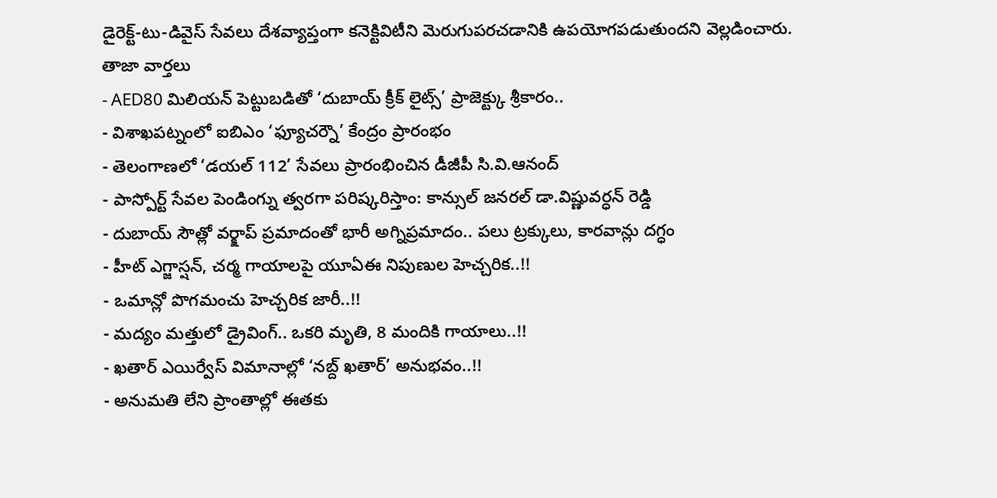డైరెక్ట్-టు-డివైస్ సేవలు దేశవ్యాప్తంగా కనెక్టివిటీని మెరుగుపరచడానికి ఉపయోగపడుతుందని వెల్లడించారు.
తాజా వార్తలు
- AED80 మిలియన్ పెట్టుబడితో ‘దుబాయ్ క్రీక్ లైట్స్’ ప్రాజెక్ట్కు శ్రీకారం..
- విశాఖపట్నంలో ఐబిఎం ‘ఫ్యూచర్నౌ’ కేంద్రం ప్రారంభం
- తెలంగాణలో ‘డయల్ 112’ సేవలు ప్రారంభించిన డీజీపీ సి.వి.ఆనంద్
- పాస్పోర్ట్ సేవల పెండింగ్ను త్వరగా పరిష్కరిస్తాం: కాన్సుల్ జనరల్ డా.విష్ణువర్ధన్ రెడ్డి
- దుబాయ్ సౌత్లో వర్క్షాప్ ప్రమాదంతో భారీ అగ్నిప్రమాదం.. పలు ట్రక్కులు, కారవాన్లు దగ్ధం
- హీట్ ఎగ్జాస్షన్, చర్మ గాయాలపై యూఏఈ నిపుణుల హెచ్చరిక..!!
- ఒమాన్లో పొగమంచు హెచ్చరిక జారీ..!!
- మద్యం మత్తులో డ్రైవింగ్.. ఒకరి మృతి, 8 మందికి గాయాలు..!!
- ఖతార్ ఎయిర్వేస్ విమానాల్లో ‘నబ్ద్ ఖతార్’ అనుభవం..!!
- అనుమతి లేని ప్రాంతాల్లో ఈతకు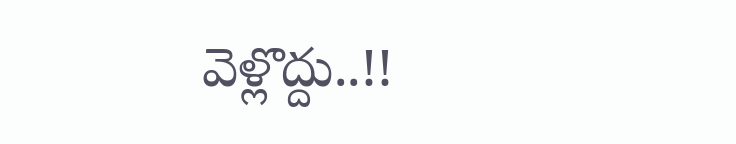వెళ్లొద్దు..!!